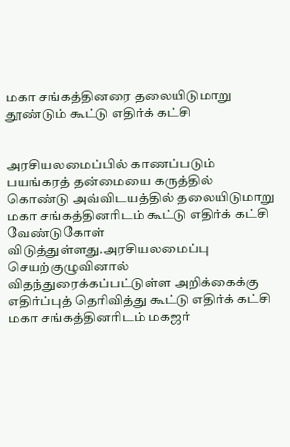மகா சங்கத்தினரை தலையிடுமாறு தூண்டும் கூட்டு எதிர்க் கட்சி


அரசியலமைப்பில் காணப்படும் பயங்கரத் தன்மையை கருத்தில் கொண்டு அவ்விடயத்தில் தலையிடுமாறு மகா சங்கத்தினரிடம் கூட்டு எதிர்க் கட்சி வேண்டுகோள் விடுத்துள்ளது.அரசியலமைப்பு செயற்குழுவினால் விதந்துரைக்கப்பட்டுள்ள அறிக்கைக்கு எதிர்ப்புத் தெரிவித்து கூட்டு எதிர்க் கட்சி மகா சங்கத்தினரிடம் மகஜர்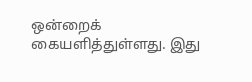ஒன்றைக் கையளித்துள்ளது. இது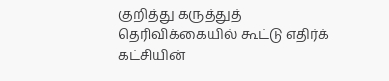குறித்து கருத்துத் தெரிவிக்கையில் கூட்டு எதிர்க் கட்சியின்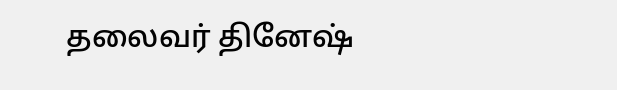தலைவர் தினேஷ்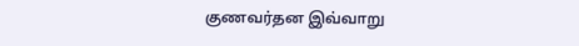குணவர்தன இவ்வாறு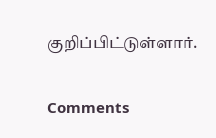குறிப்பிட்டுள்ளார்.

Comments